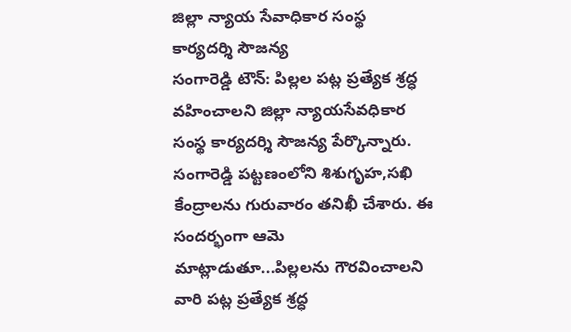జిల్లా న్యాయ సేవాధికార సంస్థ
కార్యదర్శి సౌజన్య
సంగారెడ్డి టౌన్: పిల్లల పట్ల ప్రత్యేక శ్రద్ధ వహించాలని జిల్లా న్యాయసేవధికార సంస్థ కార్యదర్శి సౌజన్య పేర్కొన్నారు. సంగారెడ్డి పట్టణంలోని శిశుగృహ,సఖి కేంద్రాలను గురువారం తనిఖీ చేశారు. ఈ సందర్భంగా ఆమె మాట్లాడుతూ...పిల్లలను గౌరవించాలని వారి పట్ల ప్రత్యేక శ్రద్ధ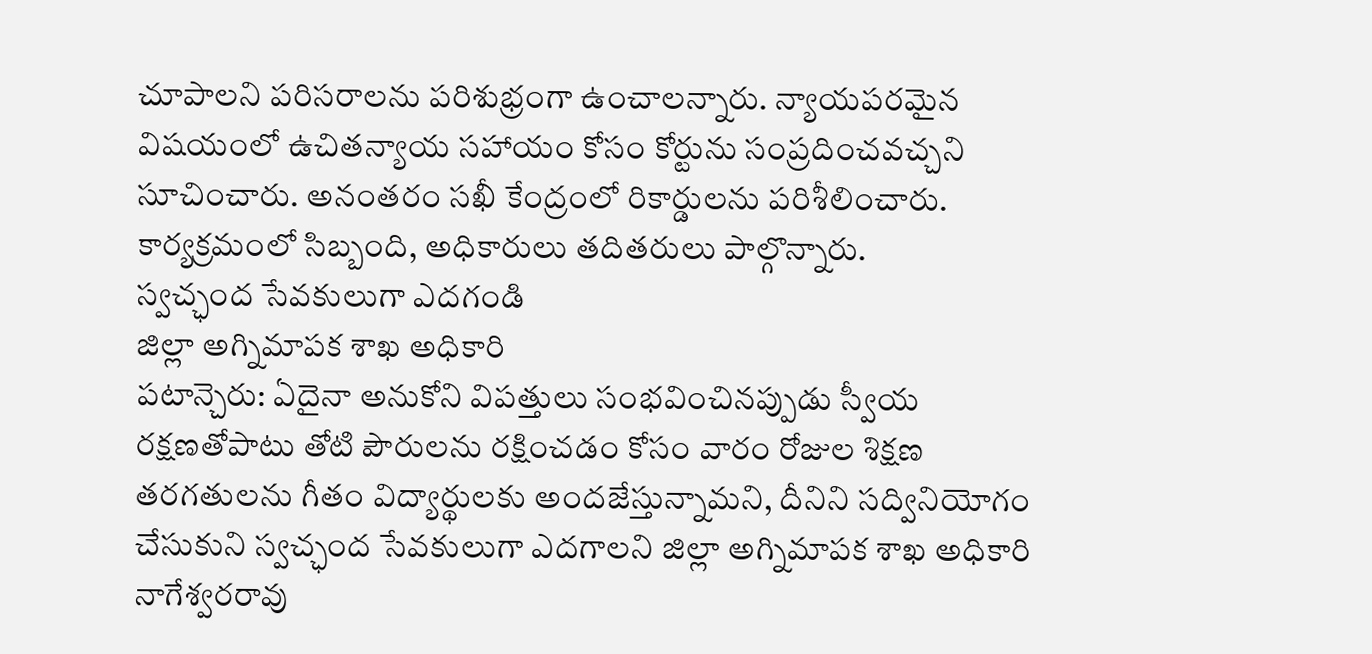చూపాలని పరిసరాలను పరిశుభ్రంగా ఉంచాలన్నారు. న్యాయపరమైన విషయంలో ఉచితన్యాయ సహాయం కోసం కోర్టును సంప్రదించవచ్చని సూచించారు. అనంతరం సఖీ కేంద్రంలో రికార్డులను పరిశీలించారు. కార్యక్రమంలో సిబ్బంది, అధికారులు తదితరులు పాల్గొన్నారు.
స్వచ్ఛంద సేవకులుగా ఎదగండి
జిల్లా అగ్నిమాపక శాఖ అధికారి
పటాన్చెరు: ఏదైనా అనుకోని విపత్తులు సంభవించినప్పుడు స్వీయ రక్షణతోపాటు తోటి పౌరులను రక్షించడం కోసం వారం రోజుల శిక్షణ తరగతులను గీతం విద్యార్థులకు అందజేస్తున్నామని, దీనిని సద్వినియోగం చేసుకుని స్వచ్ఛంద సేవకులుగా ఎదగాలని జిల్లా అగ్నిమాపక శాఖ అధికారి నాగేశ్వరరావు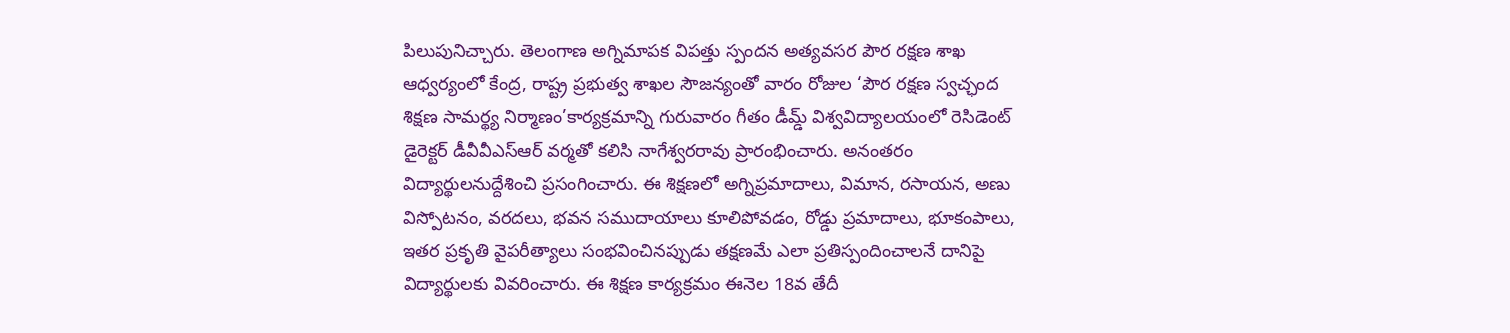పిలుపునిచ్చారు. తెలంగాణ అగ్నిమాపక విపత్తు స్పందన అత్యవసర పౌర రక్షణ శాఖ ఆధ్వర్యంలో కేంద్ర, రాష్ట్ర ప్రభుత్వ శాఖల సౌజన్యంతో వారం రోజుల ‘పౌర రక్షణ స్వచ్ఛంద శిక్షణ సామర్థ్య నిర్మాణం’కార్యక్రమాన్ని గురువారం గీతం డీమ్డ్ విశ్వవిద్యాలయంలో రెసిడెంట్ డైరెక్టర్ డీవీవీఎస్ఆర్ వర్మతో కలిసి నాగేశ్వరరావు ప్రారంభించారు. అనంతరం విద్యార్థులనుద్దేశించి ప్రసంగించారు. ఈ శిక్షణలో అగ్నిప్రమాదాలు, విమాన, రసాయన, అణు విస్పోటనం, వరదలు, భవన సముదాయాలు కూలిపోవడం, రోడ్డు ప్రమాదాలు, భూకంపాలు, ఇతర ప్రకృతి వైపరీత్యాలు సంభవించినప్పుడు తక్షణమే ఎలా ప్రతిస్పందించాలనే దానిపై విద్యార్థులకు వివరించారు. ఈ శిక్షణ కార్యక్రమం ఈనెల 18వ తేదీ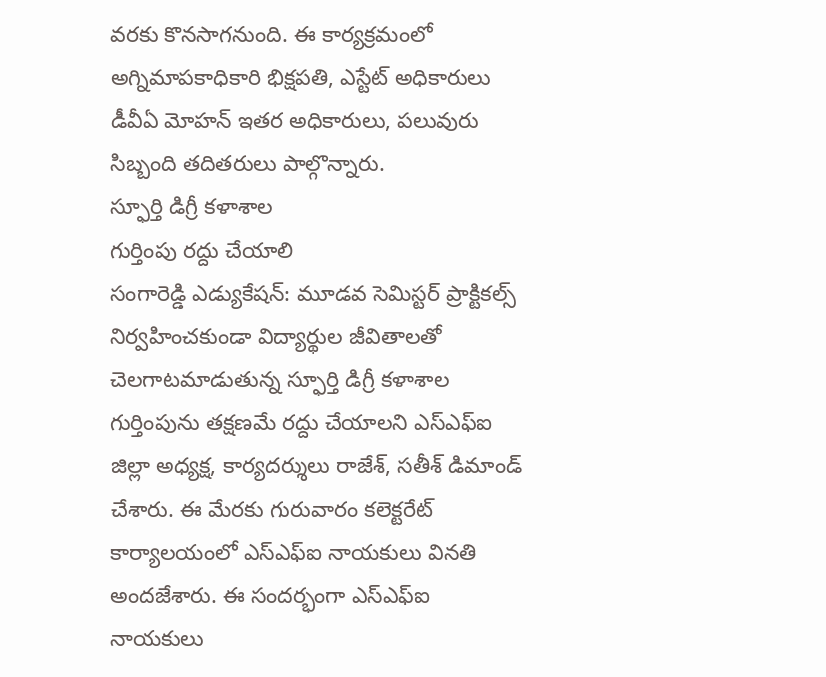వరకు కొనసాగనుంది. ఈ కార్యక్రమంలో అగ్నిమాపకాధికారి భిక్షపతి, ఎస్టేట్ అధికారులు డీవీఏ మోహన్ ఇతర అధికారులు, పలువురు సిబ్బంది తదితరులు పాల్గొన్నారు.
స్ఫూర్తి డిగ్రీ కళాశాల
గుర్తింపు రద్దు చేయాలి
సంగారెడ్డి ఎడ్యుకేషన్: మూడవ సెమిస్టర్ ప్రాక్టికల్స్ నిర్వహించకుండా విద్యార్థుల జీవితాలతో చెలగాటమాడుతున్న స్ఫూర్తి డిగ్రీ కళాశాల గుర్తింపును తక్షణమే రద్దు చేయాలని ఎస్ఎఫ్ఐ జిల్లా అధ్యక్ష, కార్యదర్శులు రాజేశ్, సతీశ్ డిమాండ్ చేశారు. ఈ మేరకు గురువారం కలెక్టరేట్ కార్యాలయంలో ఎస్ఎఫ్ఐ నాయకులు వినతి అందజేశారు. ఈ సందర్భంగా ఎస్ఎఫ్ఐ నాయకులు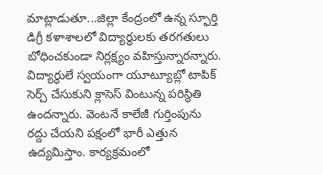మాట్లాడుతూ...జిల్లా కేంద్రంలో ఉన్న స్ఫూర్తి డిగ్రీ కళాశాలలో విద్యార్థులకు తరగతులు బోధించకుండా నిర్లక్ష్యం వహిస్తున్నారన్నారు. విద్యార్థులే స్వయంగా యూట్యూబ్లో టాపిక్ సెర్చ్ చేసుకుని క్లాసెస్ వింటున్న పరిస్థితి ఉందన్నారు. వెంటనే కాలేజీ గుర్తింపును రద్దు చేయని పక్షంలో భారీ ఎత్తున ఉద్యమిస్తాం. కార్యక్రమంలో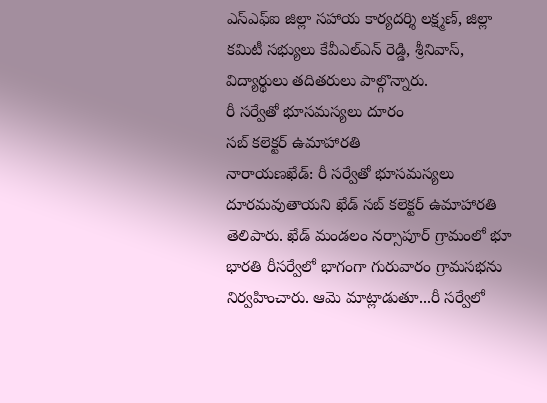ఎస్ఎఫ్ఐ జిల్లా సహాయ కార్యదర్శి లక్ష్మణ్, జిల్లా కమిటీ సభ్యులు కేవీఎల్ఎన్ రెడ్డి, శ్రీనివాస్, విద్యార్థులు తదితరులు పాల్గొన్నారు.
రీ సర్వేతో భూసమస్యలు దూరం
సబ్ కలెక్టర్ ఉమాహారతి
నారాయణఖేడ్: రీ సర్వేతో భూసమస్యలు దూరమవుతాయని ఖేడ్ సబ్ కలెక్టర్ ఉమాహారతి తెలిపారు. ఖేడ్ మండలం నర్సాపూర్ గ్రామంలో భూ భారతి రీసర్వేలో భాగంగా గురువారం గ్రామసభను నిర్వహించారు. ఆమె మాట్లాడుతూ...రీ సర్వేలో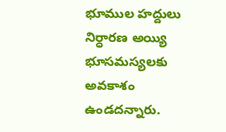భూముల హద్దులు నిర్ధారణ అయ్యి భూసమస్యలకు అవకాశం ఉండదన్నారు.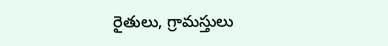రైతులు, గ్రామస్తులు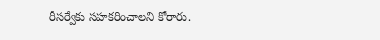రీసర్వేకు సహకరించాలని కోరారు.